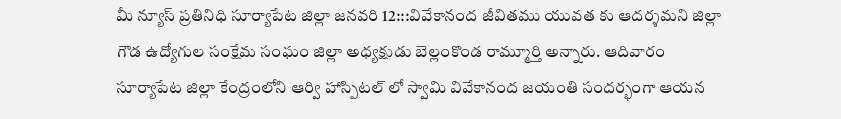మీ న్యూస్ ప్రతినిధి సూర్యాపేట జిల్లా జనవరి 12:::వివేకానంద జీవితము యువత కు ఆదర్శమని జిల్లా గౌడ ఉద్యోగుల సంక్షేమ సంఘం జిల్లా అధ్యక్షుడు బెల్లంకొండ రామ్మూర్తి అన్నారు. ఆదివారం సూర్యాపేట జిల్లా కేంద్రంలోని ఆర్వి హాస్పిటల్ లో స్వామి వివేకానంద జయంతి సందర్భంగా ఆయన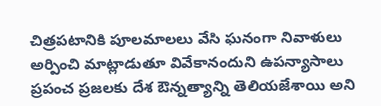చిత్రపటానికి పూలమాలలు వేసి ఘనంగా నివాళులు అర్పించి మాట్లాడుతూ వివేకానందుని ఉపన్యాసాలు ప్రపంచ ప్రజలకు దేశ ఔన్నత్యాన్ని తెలియజేశాయి అని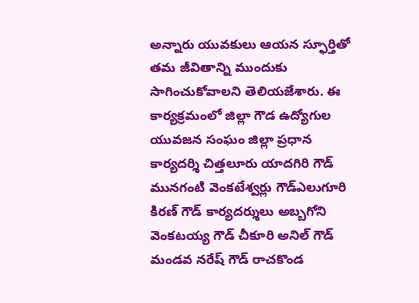అన్నారు యువకులు ఆయన స్ఫూర్తితో తమ జీవితాన్ని ముందుకు సాగించుకోవాలని తెలియజేశారు. ఈ కార్యక్రమంలో జిల్లా గౌడ ఉద్యోగుల యువజన సంఘం జిల్లా ప్రధాన కార్యదర్శి చిత్తలూరు యాదగిరి గౌడ్ మునగంటి వెంకటేశ్వర్లు గౌడ్ఎలుగూరి కిరణ్ గౌడ్ కార్యదర్శులు అబ్బగోని వెంకటయ్య గౌడ్ చీకూరి అనిల్ గౌడ్ మండవ నరేష్ గౌడ్ రాచకొండ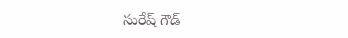సురేష్ గౌడ్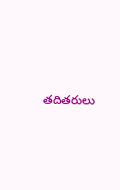తదితరులు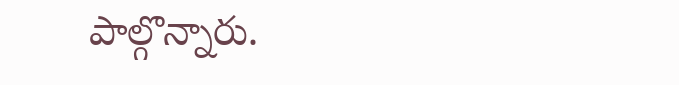పాల్గొన్నారు.